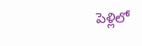పెళ్లిలో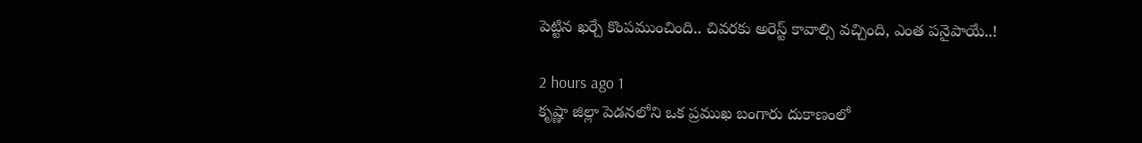పెట్టిన ఖర్చే కొంపముంచింది.. చివరకు అరెస్ట్ కావాల్సి వచ్చింది, ఎంత పనైపాయే..!

2 hours ago 1
కృష్ణా జిల్లా పెడనలోని ఒక ప్రముఖ బంగారు దుకాణంలో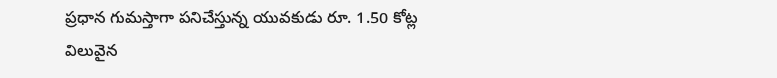ప్రధాన గుమస్తాగా పనిచేస్తున్న యువకుడు రూ. 1.50 కోట్ల విలువైన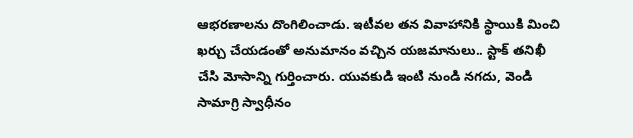ఆభరణాలను దొంగిలించాడు. ఇటీవల తన వివాహానికి స్థాయికి మించి ఖర్చు చేయడంతో అనుమానం వచ్చిన యజమానులు.. స్టాక్ తనిఖీ చేసి మోసాన్ని గుర్తించారు. యువకుడి ఇంటి నుండి నగదు, వెండి సామాగ్రి స్వాధీనం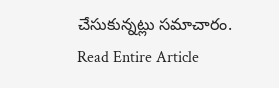చేసుకున్నట్లు సమాచారం.
Read Entire Article